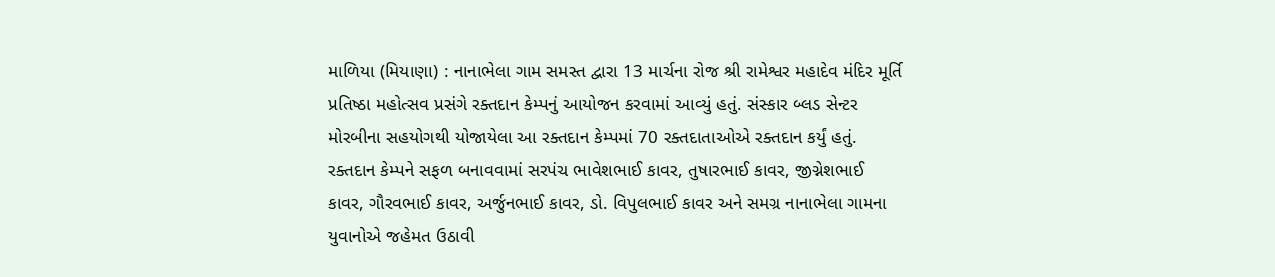માળિયા (મિયાણા) : નાનાભેલા ગામ સમસ્ત દ્વારા 13 માર્ચના રોજ શ્રી રામેશ્વર મહાદેવ મંદિર મૂર્તિ પ્રતિષ્ઠા મહોત્સવ પ્રસંગે રક્તદાન કેમ્પનું આયોજન કરવામાં આવ્યું હતું. સંસ્કાર બ્લડ સેન્ટર મોરબીના સહયોગથી યોજાયેલા આ રક્તદાન કેમ્પમાં 70 રક્તદાતાઓએ રક્તદાન કર્યું હતું. રક્તદાન કેમ્પને સફળ બનાવવામાં સરપંચ ભાવેશભાઈ કાવર, તુષારભાઈ કાવર, જીગ્નેશભાઈ કાવર, ગૌરવભાઈ કાવર, અર્જુનભાઈ કાવર, ડો. વિપુલભાઈ કાવર અને સમગ્ર નાનાભેલા ગામના યુવાનોએ જહેમત ઉઠાવી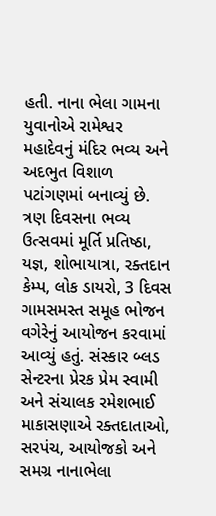હતી. નાના ભેલા ગામના યુવાનોએ રામેશ્વર મહાદેવનું મંદિર ભવ્ય અને અદભુત વિશાળ પટાંગણમાં બનાવ્યું છે. ત્રણ દિવસના ભવ્ય ઉત્સવમાં મૂર્તિ પ્રતિષ્ઠા, યજ્ઞ, શોભાયાત્રા, રક્તદાન કેમ્પ, લોક ડાયરો, 3 દિવસ ગામસમસ્ત સમૂહ ભોજન વગેરેનું આયોજન કરવામાં આવ્યું હતું. સંસ્કાર બ્લડ સેન્ટરના પ્રેરક પ્રેમ સ્વામી અને સંચાલક રમેશભાઈ માકાસણાએ રક્તદાતાઓ, સરપંચ, આયોજકો અને સમગ્ર નાનાભેલા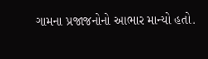ગામના પ્રજાજનોનો આભાર માન્યો હતો.